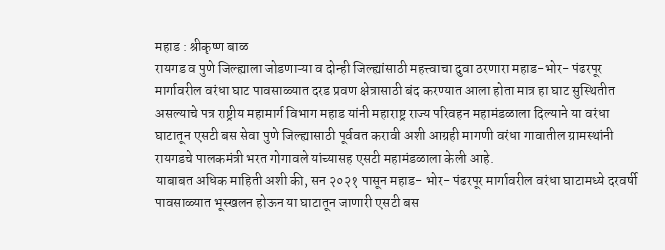महाड : श्रीकृष्ण बाळ
रायगड व पुणे जिल्ह्याला जोडणाऱ्या व दोन्ही जिल्ह्यांसाठी महत्त्वाचा दुवा ठरणारा महाड-भोर- पंढरपूर मार्गावरील वरंधा घाट पावसाळ्यात दरड प्रवण क्षेत्रासाठी बंद करण्यात आला होता मात्र हा घाट सुस्थितीत असल्याचे पत्र राष्ट्रीय महामार्ग विभाग महाड यांनी महाराष्ट्र राज्य परिवहन महामंडळाला दिल्याने या वरंधा घाटातून एसटी बस सेवा पुणे जिल्ह्यासाठी पूर्ववत करावी अशी आग्रही मागणी वरंधा गावातील ग्रामस्थांनी रायगडचे पालकमंत्री भरत गोगावले यांच्यासह एसटी महामंडळाला केली आहे.
याबाबत अधिक माहिती अशी की, सन २०२१ पासून महाड- भोर- पंढरपूर मार्गावरील वरंधा घाटामध्ये दरवर्षी पावसाळ्यात भूस्खलन होऊन या घाटातून जाणारी एसटी बस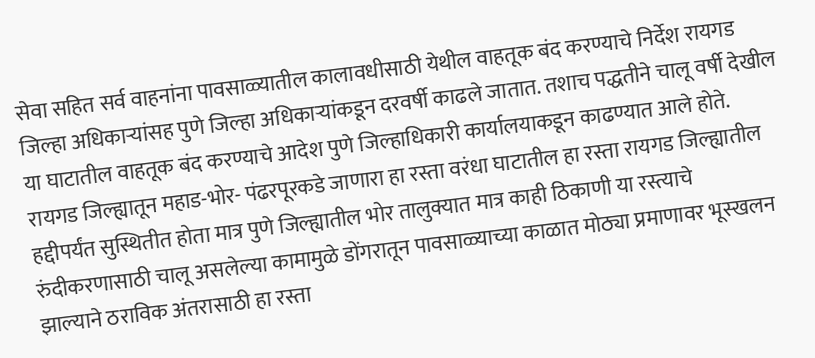सेवा सहित सर्व वाहनांना पावसाळ्यातील कालावधीसाठी येथील वाहतूक बंद करण्याचे निर्देश रायगड जिल्हा अधिकाऱ्यांसह पुणे जिल्हा अधिकाऱ्यांकडून दरवर्षी काढले जातात. तशाच पद्धतीने चालू वर्षी देखील या घाटातील वाहतूक बंद करण्याचे आदेश पुणे जिल्हाधिकारी कार्यालयाकडून काढण्यात आले होते.
रायगड जिल्ह्यातून महाड-भोर- पंढरपूरकडे जाणारा हा रस्ता वरंधा घाटातील हा रस्ता रायगड जिल्ह्यातील हद्दीपर्यंत सुस्थितीत होता मात्र पुणे जिल्ह्यातील भोर तालुक्यात मात्र काही ठिकाणी या रस्त्याचे रुंदीकरणासाठी चालू असलेल्या कामामुळे डोंगरातून पावसाळ्याच्या काळात मोठ्या प्रमाणावर भूस्खलन झाल्याने ठराविक अंतरासाठी हा रस्ता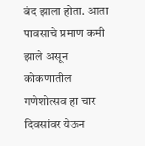बंद झाला होता. आता पावसाचे प्रमाण कमी झाले असून कोकणातील गणेशोत्सव हा चार दिवसांवर येऊन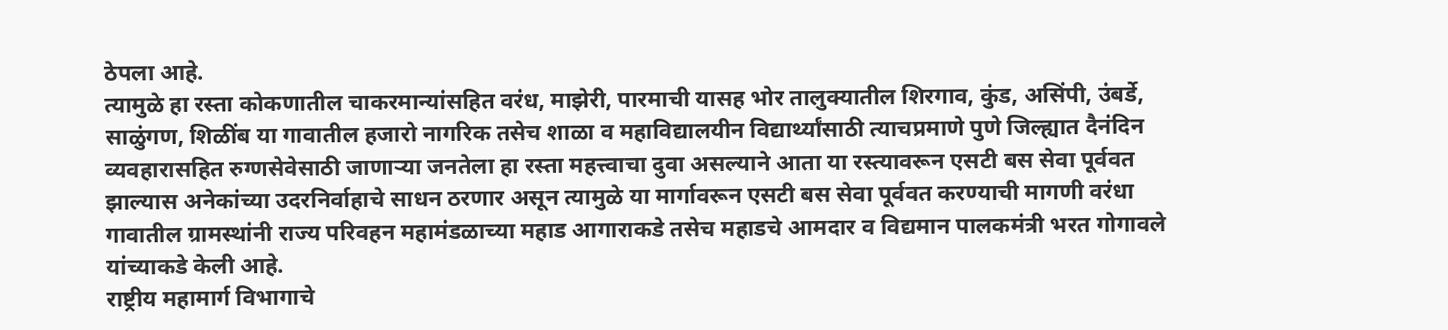ठेपला आहे.
त्यामुळे हा रस्ता कोकणातील चाकरमान्यांसहित वरंध, माझेरी, पारमाची यासह भोर तालुक्यातील शिरगाव, कुंड, असिंपी, उंबर्डे, साळुंगण, शिळींब या गावातील हजारो नागरिक तसेच शाळा व महाविद्यालयीन विद्यार्थ्यांसाठी त्याचप्रमाणे पुणे जिल्ह्यात दैनंदिन व्यवहारासहित रुग्णसेवेसाठी जाणाऱ्या जनतेला हा रस्ता महत्त्वाचा दुवा असल्याने आता या रस्त्यावरून एसटी बस सेवा पूर्ववत झाल्यास अनेकांच्या उदरनिर्वाहाचे साधन ठरणार असून त्यामुळे या मार्गावरून एसटी बस सेवा पूर्ववत करण्याची मागणी वरंधा गावातील ग्रामस्थांनी राज्य परिवहन महामंडळाच्या महाड आगाराकडे तसेच महाडचे आमदार व विद्यमान पालकमंत्री भरत गोगावले यांच्याकडे केली आहे.
राष्ट्रीय महामार्ग विभागाचे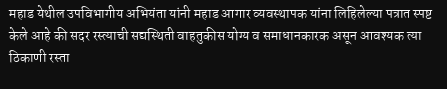महाड येथील उपविभागीय अभियंता यांनी महाड आगार व्यवस्थापक यांना लिहिलेल्या पत्रात स्पष्ट केले आहे की सदर रस्त्याची सद्यस्थिती वाहतुकीस योग्य व समाधानकारक असून आवश्यक त्या ठिकाणी रस्ता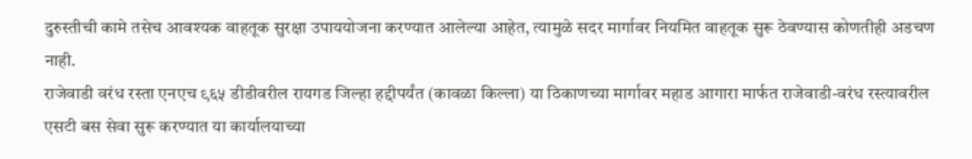दुरुस्तीची कामे तसेच आवश्यक वाहतूक सुरक्षा उपाययोजना करण्यात आलेल्या आहेत, त्यामुळे सदर मार्गावर नियमित वाहतूक सुरू ठेवण्यास कोणतीही अडचण नाही.
राजेवाडी वरंध रस्ता एनएच ९६५ डीडीवरील रायगड जिल्हा हद्दीपर्यंत (कावळा किल्ला) या ठिकाणच्या मार्गावर महाड आगारा मार्फत राजेवाडी-वरंध रस्त्यावरील एसटी बस सेवा सुरू करण्यात या कार्यालयाच्या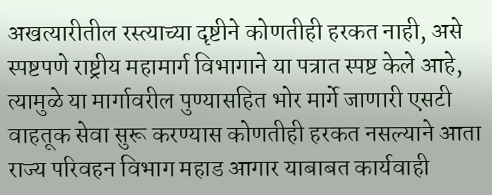अखत्यारीतील रस्त्याच्या दृष्टीने कोणतीही हरकत नाही, असे स्पष्टपणे राष्ट्रीय महामार्ग विभागाने या पत्रात स्पष्ट केले आहे, त्यामुळे या मार्गावरील पुण्यासहित भोर मार्गे जाणारी एसटी वाहतूक सेवा सुरू करण्यास कोणतीही हरकत नसल्याने आता राज्य परिवहन विभाग महाड आगार याबाबत कार्यवाही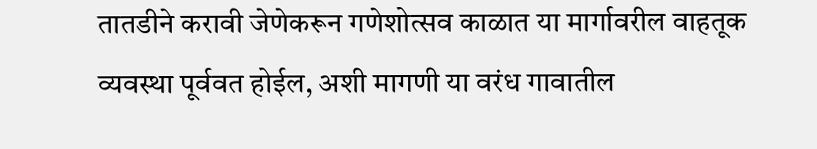तातडीने करावी जेणेकरून गणेशोत्सव काळात या मार्गावरील वाहतूक व्यवस्था पूर्ववत होईल, अशी मागणी या वरंध गावातील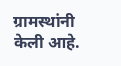ग्रामस्थांनी केली आहे.